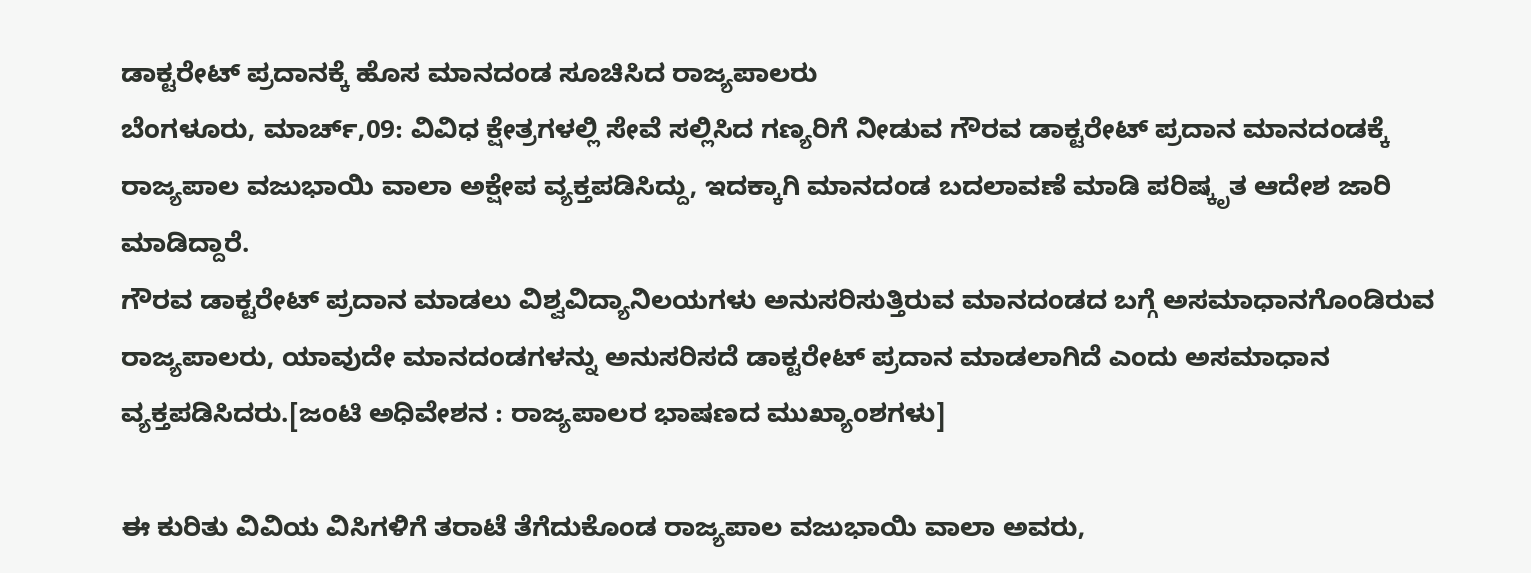ಡಾಕ್ಟರೇಟ್ ಪ್ರದಾನಕ್ಕೆ ಹೊಸ ಮಾನದಂಡ ಸೂಚಿಸಿದ ರಾಜ್ಯಪಾಲರು
ಬೆಂಗಳೂರು, ಮಾರ್ಚ್,09: ವಿವಿಧ ಕ್ಷೇತ್ರಗಳಲ್ಲಿ ಸೇವೆ ಸಲ್ಲಿಸಿದ ಗಣ್ಯರಿಗೆ ನೀಡುವ ಗೌರವ ಡಾಕ್ಟರೇಟ್ ಪ್ರದಾನ ಮಾನದಂಡಕ್ಕೆ ರಾಜ್ಯಪಾಲ ವಜುಭಾಯಿ ವಾಲಾ ಅಕ್ಷೇಪ ವ್ಯಕ್ತಪಡಿಸಿದ್ದು, ಇದಕ್ಕಾಗಿ ಮಾನದಂಡ ಬದಲಾವಣೆ ಮಾಡಿ ಪರಿಷ್ಕೃತ ಆದೇಶ ಜಾರಿ ಮಾಡಿದ್ದಾರೆ.
ಗೌರವ ಡಾಕ್ಟರೇಟ್ ಪ್ರದಾನ ಮಾಡಲು ವಿಶ್ವವಿದ್ಯಾನಿಲಯಗಳು ಅನುಸರಿಸುತ್ತಿರುವ ಮಾನದಂಡದ ಬಗ್ಗೆ ಅಸಮಾಧಾನಗೊಂಡಿರುವ ರಾಜ್ಯಪಾಲರು, ಯಾವುದೇ ಮಾನದಂಡಗಳನ್ನು ಅನುಸರಿಸದೆ ಡಾಕ್ಟರೇಟ್ ಪ್ರದಾನ ಮಾಡಲಾಗಿದೆ ಎಂದು ಅಸಮಾಧಾನ ವ್ಯಕ್ತಪಡಿಸಿದರು.[ಜಂಟಿ ಅಧಿವೇಶನ : ರಾಜ್ಯಪಾಲರ ಭಾಷಣದ ಮುಖ್ಯಾಂಶಗಳು]

ಈ ಕುರಿತು ವಿವಿಯ ವಿಸಿಗಳಿಗೆ ತರಾಟೆ ತೆಗೆದುಕೊಂಡ ರಾಜ್ಯಪಾಲ ವಜುಭಾಯಿ ವಾಲಾ ಅವರು,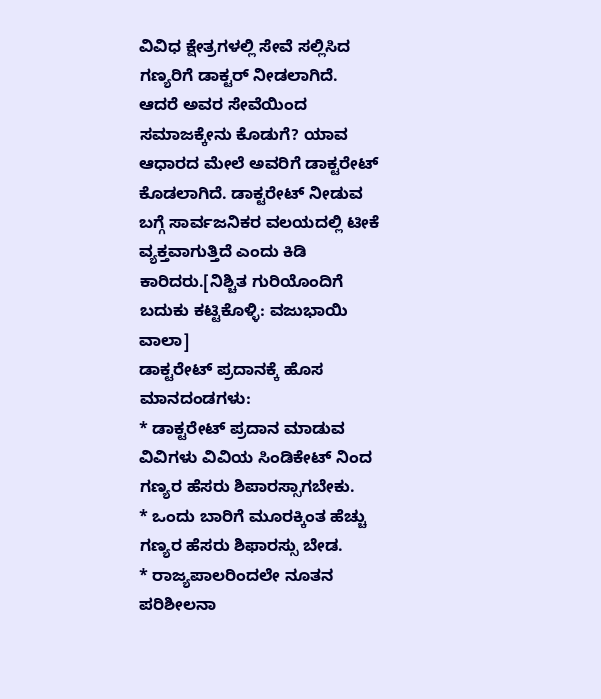ವಿವಿಧ ಕ್ಷೇತ್ರಗಳಲ್ಲಿ ಸೇವೆ ಸಲ್ಲಿಸಿದ ಗಣ್ಯರಿಗೆ ಡಾಕ್ಟರ್ ನೀಡಲಾಗಿದೆ. ಆದರೆ ಅವರ ಸೇವೆಯಿಂದ ಸಮಾಜಕ್ಕೇನು ಕೊಡುಗೆ? ಯಾವ ಆಧಾರದ ಮೇಲೆ ಅವರಿಗೆ ಡಾಕ್ಟರೇಟ್ ಕೊಡಲಾಗಿದೆ. ಡಾಕ್ಟರೇಟ್ ನೀಡುವ ಬಗ್ಗೆ ಸಾರ್ವಜನಿಕರ ವಲಯದಲ್ಲಿ ಟೀಕೆ ವ್ಯಕ್ತವಾಗುತ್ತಿದೆ ಎಂದು ಕಿಡಿ ಕಾರಿದರು.[ನಿಶ್ಚಿತ ಗುರಿಯೊಂದಿಗೆ ಬದುಕು ಕಟ್ಟಿಕೊಳ್ಳಿ: ವಜುಭಾಯಿ ವಾಲಾ]
ಡಾಕ್ಟರೇಟ್ ಪ್ರದಾನಕ್ಕೆ ಹೊಸ ಮಾನದಂಡಗಳು:
* ಡಾಕ್ಟರೇಟ್ ಪ್ರದಾನ ಮಾಡುವ ವಿವಿಗಳು ವಿವಿಯ ಸಿಂಡಿಕೇಟ್ ನಿಂದ ಗಣ್ಯರ ಹೆಸರು ಶಿಪಾರಸ್ಸಾಗಬೇಕು.
* ಒಂದು ಬಾರಿಗೆ ಮೂರಕ್ಕಿಂತ ಹೆಚ್ಚು ಗಣ್ಯರ ಹೆಸರು ಶಿಫಾರಸ್ಸು ಬೇಡ.
* ರಾಜ್ಯಪಾಲರಿಂದಲೇ ನೂತನ ಪರಿಶೀಲನಾ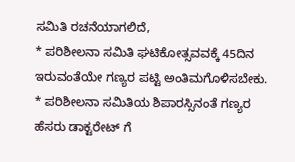ಸಮಿತಿ ರಚನೆಯಾಗಲಿದೆ,
* ಪರಿಶೀಲನಾ ಸಮಿತಿ ಘಟಿಕೋತ್ಸವವಕ್ಕೆ 45ದಿನ ಇರುವಂತೆಯೇ ಗಣ್ಯರ ಪಟ್ಟಿ ಅಂತಿಮಗೊಳಿಸಬೇಕು.
* ಪರಿಶೀಲನಾ ಸಮಿತಿಯ ಶಿಪಾರಸ್ಸಿನಂತೆ ಗಣ್ಯರ ಹೆಸರು ಡಾಕ್ಟರೇಟ್ ಗೆ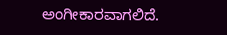ಅಂಗೀಕಾರವಾಗಲಿದೆ.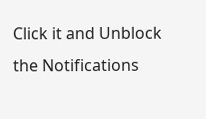Click it and Unblock the Notifications